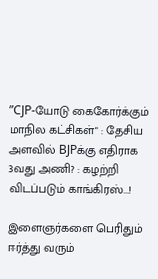”CJP-யோடு கைகோர்க்கும் மாநில கட்சிகள்" : தேசிய அளவில் BJPக்கு எதிராக 3வது அணி? : கழற்றி விடப்படும் காங்கிரஸ்...!

இளைஞர்களை பெரிதும் ஈர்த்து வரும்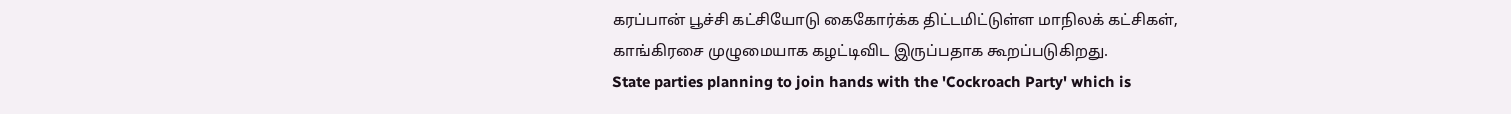கரப்பான் பூச்சி கட்சியோடு கைகோர்க்க திட்டமிட்டுள்ள மாநிலக் கட்சிகள், காங்கிரசை முழுமையாக கழட்டிவிட இருப்பதாக கூறப்படுகிறது.
State parties planning to join hands with the 'Cockroach Party' which is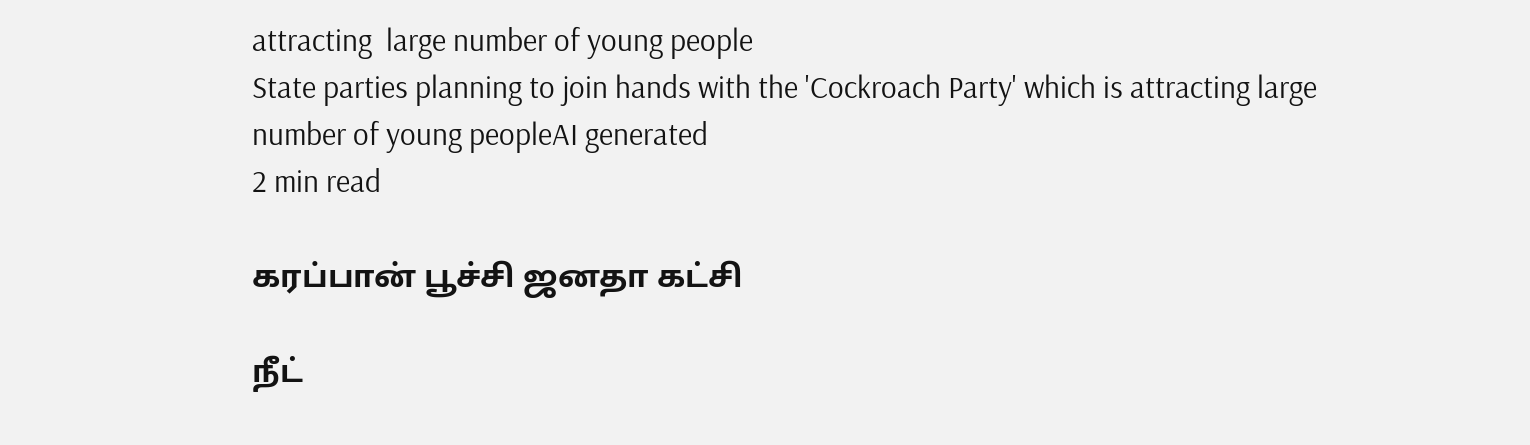attracting  large number of young people
State parties planning to join hands with the 'Cockroach Party' which is attracting large number of young peopleAI generated
2 min read

கரப்பான் பூச்சி ஜனதா கட்சி

நீட்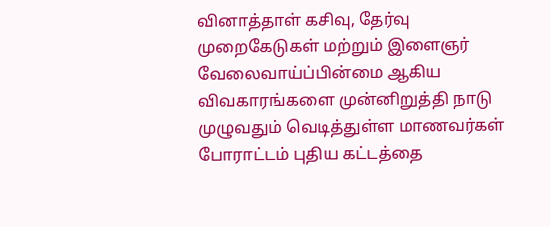வினாத்தாள் கசிவு, தேர்வு முறைகேடுகள் மற்றும் இளைஞர் வேலைவாய்ப்பின்மை ஆகிய விவகாரங்களை முன்னிறுத்தி நாடு முழுவதும் வெடித்துள்ள மாணவர்கள் போராட்டம் புதிய கட்டத்தை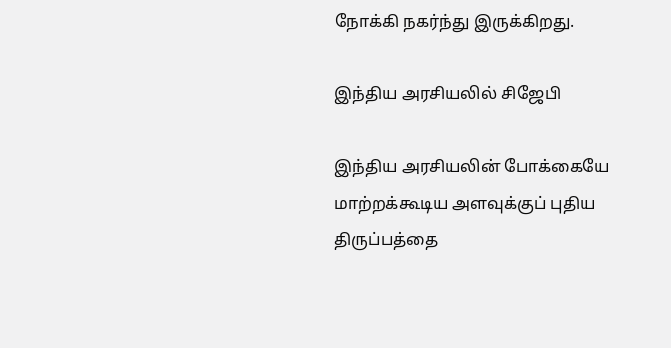நோக்கி நகர்ந்து இருக்கிறது.

இந்திய அரசியலில் சிஜேபி

இந்திய அரசியலின் போக்கையே மாற்றக்கூடிய அளவுக்குப் புதிய திருப்பத்தை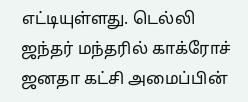எட்டியுள்ளது. டெல்லி ஜந்தர் மந்தரில் காக்ரோச் ஜனதா கட்சி அமைப்பின்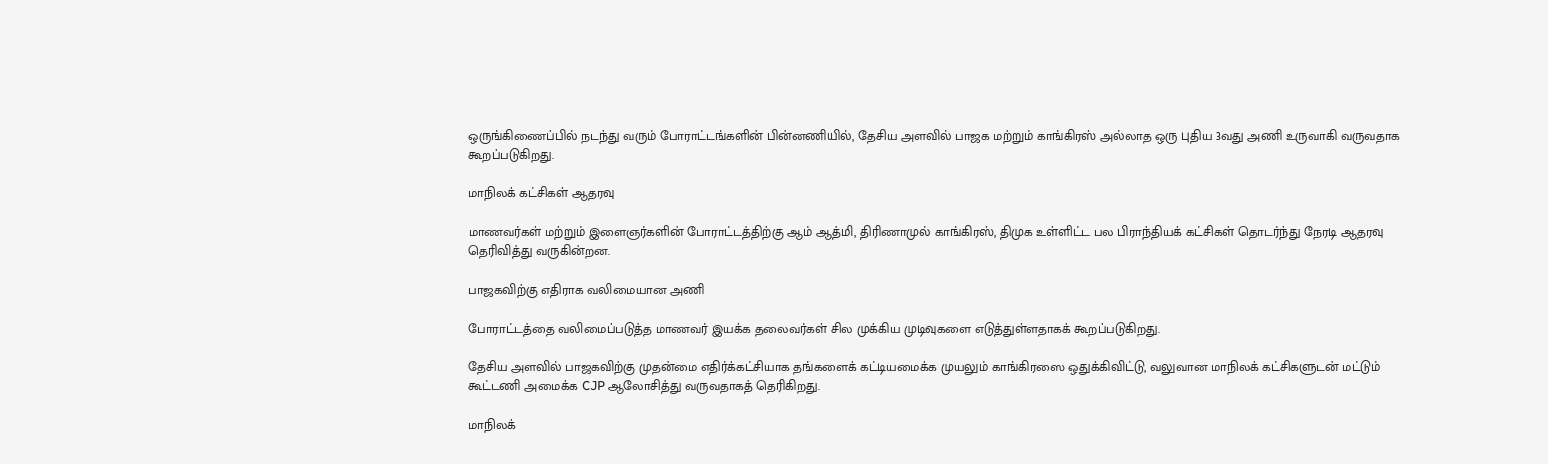ஒருங்கிணைப்பில் நடந்து வரும் போராட்டங்களின் பின்னணியில், தேசிய அளவில் பாஜக மற்றும் காங்கிரஸ் அல்லாத ஒரு புதிய 3வது அணி உருவாகி வருவதாக கூறப்படுகிறது.

மாநிலக் கட்சிகள் ஆதரவு

மாணவர்கள் மற்றும் இளைஞர்களின் போராட்டத்திற்கு ஆம் ஆத்மி, திரிணாமுல் காங்கிரஸ், திமுக உள்ளிட்ட பல பிராந்தியக் கட்சிகள் தொடர்ந்து நேரடி ஆதரவு தெரிவித்து வருகின்றன.

பாஜகவிற்கு எதிராக வலிமையான அணி

போராட்டத்தை வலிமைப்படுத்த மாணவர் இயக்க தலைவர்கள் சில முக்கிய முடிவுகளை எடுத்துள்ளதாகக் கூறப்படுகிறது.

தேசிய அளவில் பாஜகவிற்கு முதன்மை எதிர்க்கட்சியாக தங்களைக் கட்டியமைக்க முயலும் காங்கிரஸை ஒதுக்கிவிட்டு, வலுவான மாநிலக் கட்சிகளுடன் மட்டும் கூட்டணி அமைக்க CJP ஆலோசித்து வருவதாகத் தெரிகிறது.

மாநிலக்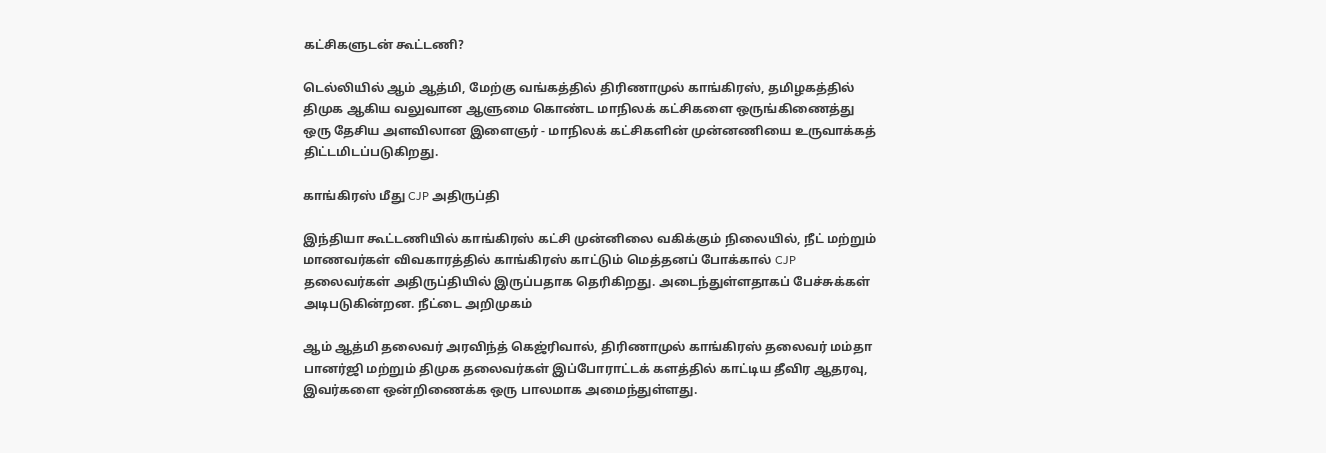கட்சிகளுடன் கூட்டணி?

டெல்லியில் ஆம் ஆத்மி, மேற்கு வங்கத்தில் திரிணாமுல் காங்கிரஸ், தமிழகத்தில் திமுக ஆகிய வலுவான ஆளுமை கொண்ட மாநிலக் கட்சிகளை ஒருங்கிணைத்து ஒரு தேசிய அளவிலான இளைஞர் - மாநிலக் கட்சிகளின் முன்னணியை உருவாக்கத் திட்டமிடப்படுகிறது.

காங்கிரஸ் மீது CJP அதிருப்தி

இந்தியா கூட்டணியில் காங்கிரஸ் கட்சி முன்னிலை வகிக்கும் நிலையில், நீட் மற்றும் மாணவர்கள் விவகாரத்தில் காங்கிரஸ் காட்டும் மெத்தனப் போக்கால் CJP தலைவர்கள் அதிருப்தியில் இருப்பதாக தெரிகிறது. அடைந்துள்ளதாகப் பேச்சுக்கள் அடிபடுகின்றன. நீட்டை அறிமுகம்

ஆம் ஆத்மி தலைவர் அரவிந்த் கெஜ்ரிவால், திரிணாமுல் காங்கிரஸ் தலைவர் மம்தா பானர்ஜி மற்றும் திமுக தலைவர்கள் இப்போராட்டக் களத்தில் காட்டிய தீவிர ஆதரவு, இவர்களை ஒன்றிணைக்க ஒரு பாலமாக அமைந்துள்ளது.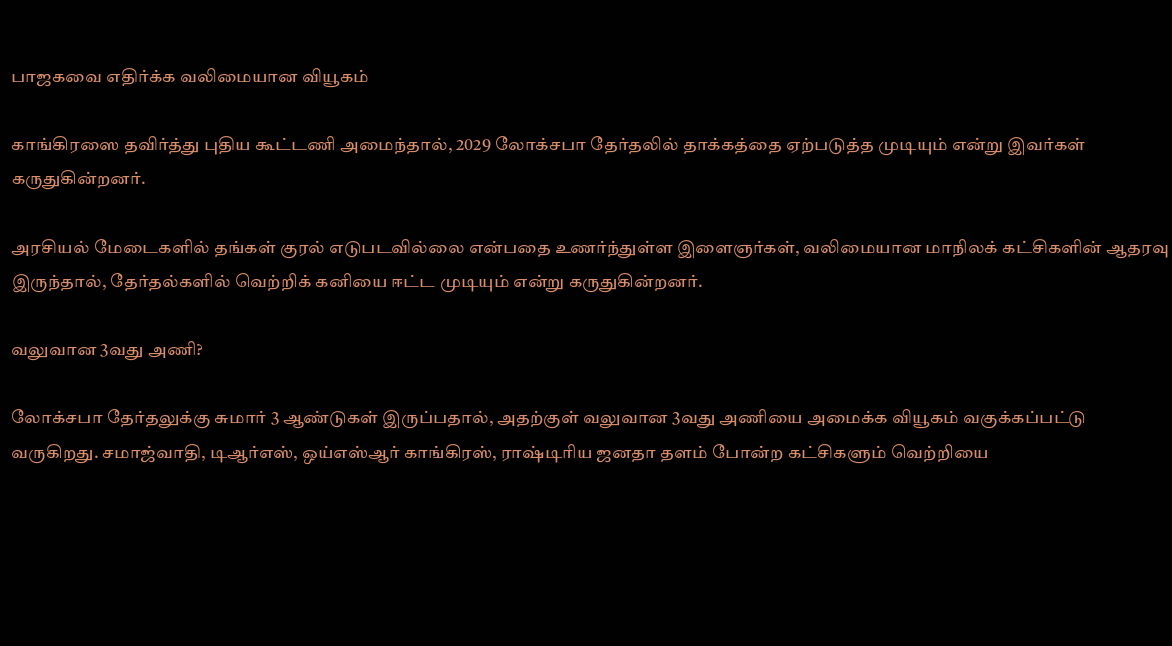பாஜகவை எதிர்க்க வலிமையான வியூகம்

காங்கிரஸை தவிர்த்து புதிய கூட்டணி அமைந்தால், 2029 லோக்சபா தேர்தலில் தாக்கத்தை ஏற்படுத்த முடியும் என்று இவர்கள் கருதுகின்றனர்.

அரசியல் மேடைகளில் தங்கள் குரல் எடுபடவில்லை என்பதை உணர்ந்துள்ள இளைஞர்கள், வலிமையான மாநிலக் கட்சிகளின் ஆதரவு இருந்தால், தேர்தல்களில் வெற்றிக் கனியை ஈட்ட முடியும் என்று கருதுகின்றனர்.

வலுவான 3வது அணி?

லோக்சபா தேர்தலுக்கு சுமார் 3 ஆண்டுகள் இருப்பதால், அதற்குள் வலுவான 3வது அணியை அமைக்க வியூகம் வகுக்கப்பட்டு வருகிறது. சமாஜ்வாதி, டிஆர்எஸ், ஒய்எஸ்ஆர் காங்கிரஸ், ராஷ்டிரிய ஜனதா தளம் போன்ற கட்சிகளும் வெற்றியை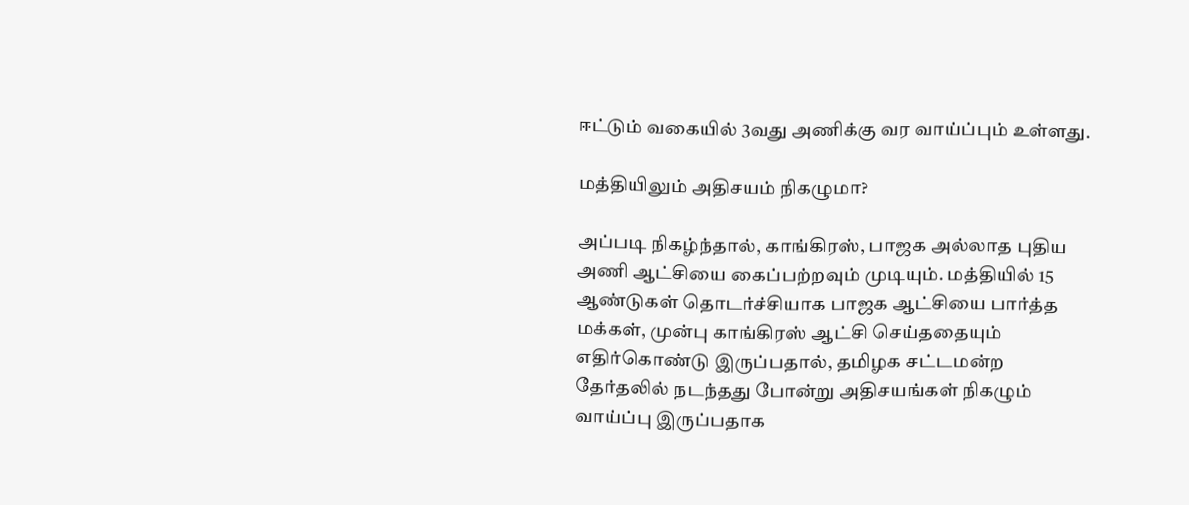ஈட்டும் வகையில் 3வது அணிக்கு வர வாய்ப்பும் உள்ளது.

மத்தியிலும் அதிசயம் நிகழுமா?

அப்படி நிகழ்ந்தால், காங்கிரஸ், பாஜக அல்லாத புதிய அணி ஆட்சியை கைப்பற்றவும் முடியும். மத்தியில் 15 ஆண்டுகள் தொடர்ச்சியாக பாஜக ஆட்சியை பார்த்த மக்கள், முன்பு காங்கிரஸ் ஆட்சி செய்ததையும் எதிர்கொண்டு இருப்பதால், தமிழக சட்டமன்ற தேர்தலில் நடந்தது போன்று அதிசயங்கள் நிகழும் வாய்ப்பு இருப்பதாக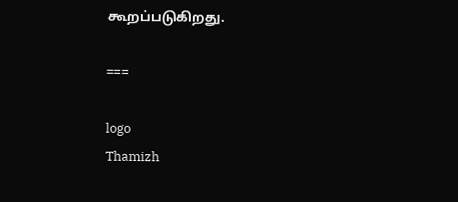கூறப்படுகிறது.

===

logo
Thamizh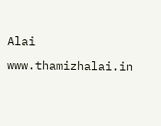Alai
www.thamizhalai.in